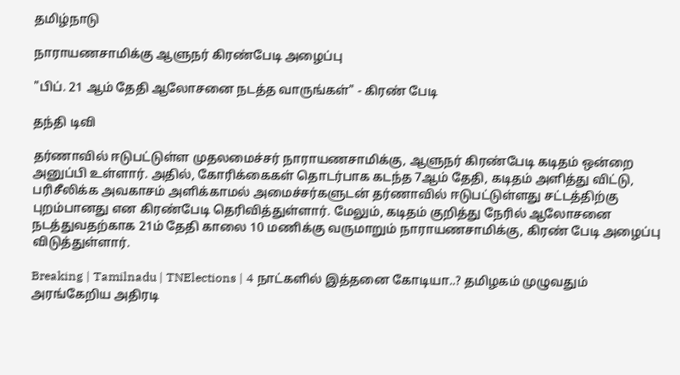தமிழ்நாடு

நாராயணசாமிக்கு ஆளுநர் கிரண்பேடி அழைப்பு

"பிப். 21 ஆம் தேதி ஆலோசனை நடத்த வாருங்கள்" - கிரண் பேடி

தந்தி டிவி

தர்ணாவில் ஈடுபட்டுள்ள முதலமைச்சர் நாராயணசாமிக்கு, ஆளுநர் கிரண்பேடி கடிதம் ஒன்றை அனுப்பி உள்ளார். அதில், கோரிக்கைகள் தொடர்பாக கடந்த 7ஆம் தேதி, கடிதம் அளித்து விட்டு, பரிசீலிக்க அவகாசம் அளிக்காமல் அமைச்சர்களுடன் தர்ணாவில் ஈடுபட்டுள்ளது சட்டத்திற்கு புறம்பானது என கிரண்பேடி தெரிவித்துள்ளார். மேலும், கடிதம் குறித்து நேரில் ஆலோசனை நடத்துவதற்காக 21ம் தேதி காலை 10 மணிக்கு வருமாறும் நாராயணசாமிக்கு, கிரண் பேடி அழைப்பு விடுத்துள்ளார்.

Breaking | Tamilnadu | TNElections | 4 நாட்களில் இத்தனை கோடியா..? தமிழகம் முழுவதும் அரங்கேறிய அதிரடி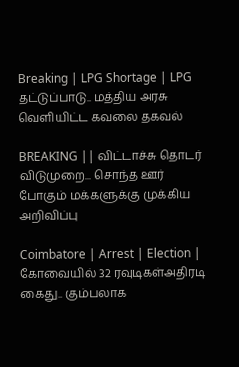Breaking | LPG Shortage | LPG தட்டுப்பாடு.. மத்திய அரசு வெளியிட்ட கவலை தகவல்

BREAKING || விட்டாச்சு தொடர் விடுமுறை... சொந்த ஊர் போகும் மக்களுக்கு முக்கிய அறிவிப்பு

Coimbatore | Arrest | Election | கோவையில் 32 ரவுடிகள்அதிரடி கைது.. கும்பலாக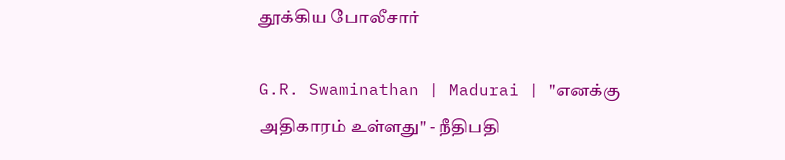தூக்கிய போலீசார்

G.R. Swaminathan | Madurai | "எனக்கு அதிகாரம் உள்ளது" - நீதிபதி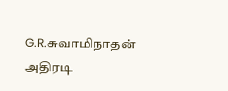G.R.சுவாமிநாதன் அதிரடி